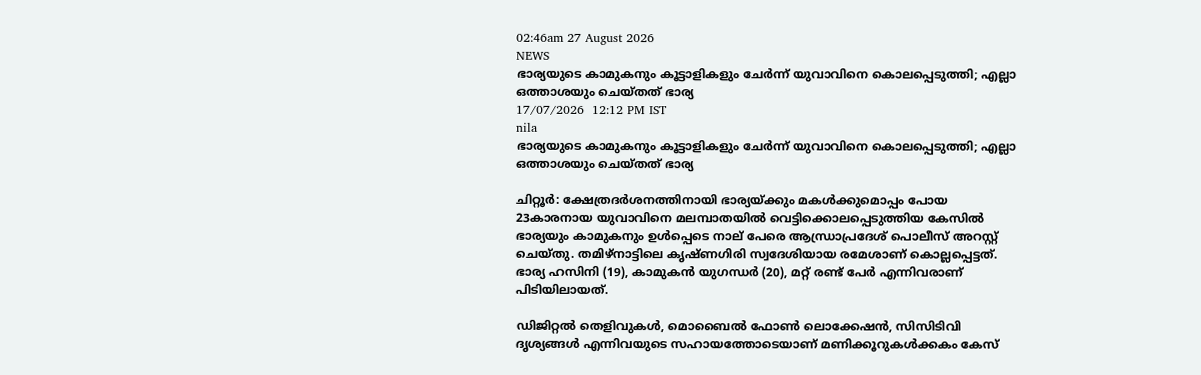02:46am 27 August 2026
NEWS
ഭാര്യയുടെ കാമുകനും കൂട്ടാളികളും ചേർന്ന് യുവാവിനെ കൊലപ്പെടുത്തി; എല്ലാ ഒത്താശയും ചെയ്തത് ഭാര്യ
17/07/2026  12:12 PM IST
nila
ഭാര്യയുടെ കാമുകനും കൂട്ടാളികളും ചേർന്ന് യുവാവിനെ കൊലപ്പെടുത്തി; എല്ലാ ഒത്താശയും ചെയ്തത് ഭാര്യ

ചിറ്റൂർ: ക്ഷേത്രദർശനത്തിനായി ഭാര്യയ്ക്കും മകൾക്കുമൊപ്പം പോയ 23കാരനായ യുവാവിനെ മലമ്പാതയിൽ വെട്ടിക്കൊലപ്പെടുത്തിയ കേസിൽ ഭാര്യയും കാമുകനും ഉൾപ്പെടെ നാല് പേരെ ആന്ധ്രാപ്രദേശ് പൊലീസ് അറസ്റ്റ് ചെയ്തു. തമിഴ്നാട്ടിലെ കൃഷ്ണഗിരി സ്വദേശിയായ രമേശാണ് കൊല്ലപ്പെട്ടത്. ഭാര്യ ഹസിനി (19), കാമുകൻ യുഗന്ധർ (20), മറ്റ് രണ്ട് പേർ എന്നിവരാണ് പിടിയിലായത്.

ഡിജിറ്റൽ തെളിവുകൾ, മൊബൈൽ ഫോൺ ലൊക്കേഷൻ, സിസിടിവി ദൃശ്യങ്ങൾ എന്നിവയുടെ സഹായത്തോടെയാണ് മണിക്കൂറുകൾക്കകം കേസ്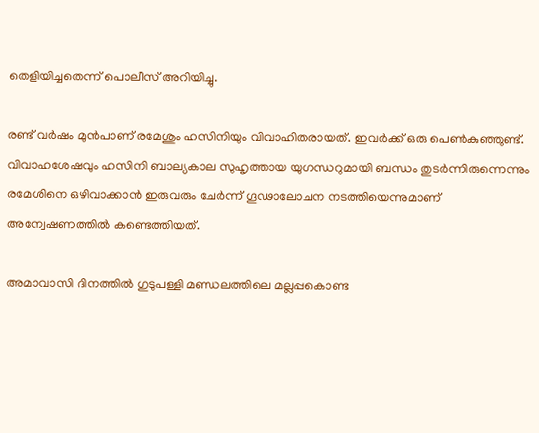തെളിയിച്ചതെന്ന് പൊലീസ് അറിയിച്ചു.

രണ്ട് വർഷം മുൻപാണ് രമേശും ഹസിനിയും വിവാഹിതരായത്. ഇവർക്ക് ഒരു പെൺകുഞ്ഞുണ്ട്. വിവാഹശേഷവും ഹസിനി ബാല്യകാല സുഹൃത്തായ യുഗന്ധറുമായി ബന്ധം തുടർന്നിരുന്നെന്നും രമേശിനെ ഒഴിവാക്കാൻ ഇരുവരും ചേർന്ന് ഗൂഢാലോചന നടത്തിയെന്നുമാണ് അന്വേഷണത്തിൽ കണ്ടെത്തിയത്.

അമാവാസി ദിനത്തിൽ ഗുടുപള്ളി മണ്ഡലത്തിലെ മല്ലപ്പകൊണ്ട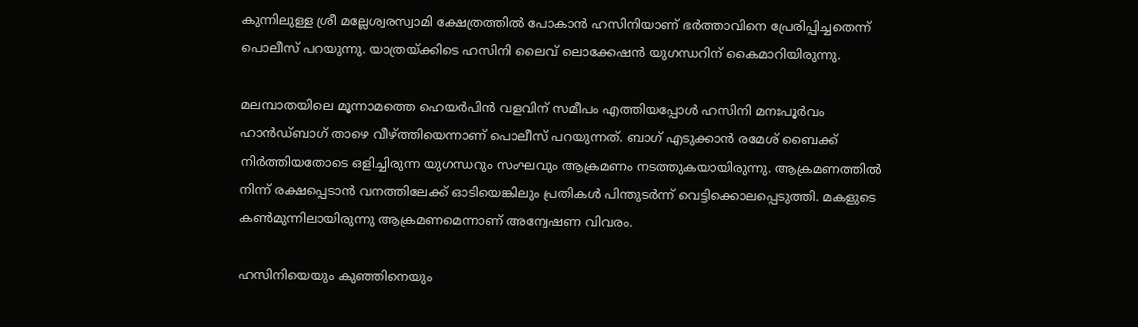കുന്നിലുള്ള ശ്രീ മല്ലേശ്വരസ്വാമി ക്ഷേത്രത്തിൽ പോകാൻ ഹസിനിയാണ് ഭർത്താവിനെ പ്രേരിപ്പിച്ചതെന്ന് പൊലീസ് പറയുന്നു. യാത്രയ്ക്കിടെ ഹസിനി ലൈവ് ലൊക്കേഷൻ യുഗന്ധറിന് കൈമാറിയിരുന്നു.

മലമ്പാതയിലെ മൂന്നാമത്തെ ഹെയർപിൻ വളവിന് സമീപം എത്തിയപ്പോൾ ഹസിനി മനഃപൂർവം ഹാൻഡ്ബാഗ് താഴെ വീഴ്ത്തിയെന്നാണ് പൊലീസ് പറയുന്നത്. ബാഗ് എടുക്കാൻ രമേശ് ബൈക്ക് നിർത്തിയതോടെ ഒളിച്ചിരുന്ന യുഗന്ധറും സംഘവും ആക്രമണം നടത്തുകയായിരുന്നു. ആക്രമണത്തിൽ നിന്ന് രക്ഷപ്പെടാൻ വനത്തിലേക്ക് ഓടിയെങ്കിലും പ്രതികൾ പിന്തുടർന്ന് വെട്ടിക്കൊലപ്പെടുത്തി. മകളുടെ കൺമുന്നിലായിരുന്നു ആക്രമണമെന്നാണ് അന്വേഷണ വിവരം.

ഹസിനിയെയും കുഞ്ഞിനെയും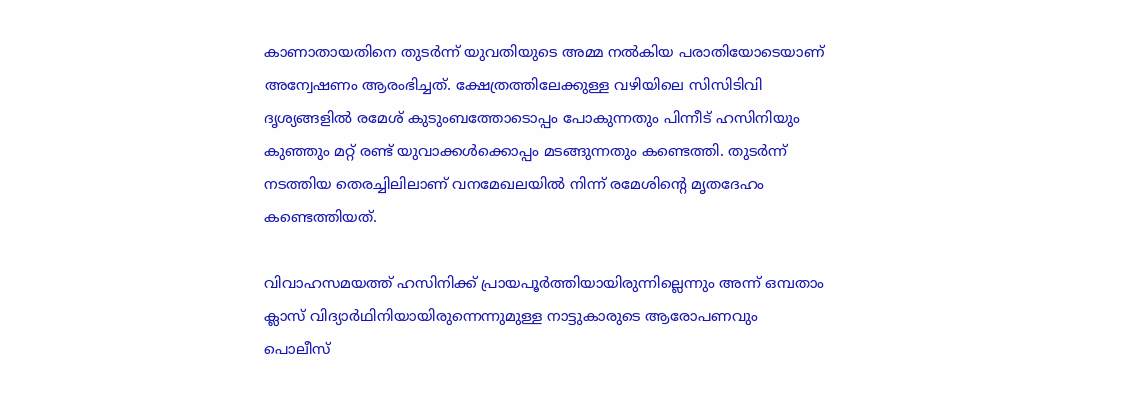കാണാതായതിനെ തുടർന്ന് യുവതിയുടെ അമ്മ നൽകിയ പരാതിയോടെയാണ് അന്വേഷണം ആരംഭിച്ചത്. ക്ഷേത്രത്തിലേക്കുള്ള വഴിയിലെ സിസിടിവി ദൃശ്യങ്ങളിൽ രമേശ് കുടുംബത്തോടൊപ്പം പോകുന്നതും പിന്നീട് ഹസിനിയും കുഞ്ഞും മറ്റ് രണ്ട് യുവാക്കൾക്കൊപ്പം മടങ്ങുന്നതും കണ്ടെത്തി. തുടർന്ന് നടത്തിയ തെരച്ചിലിലാണ് വനമേഖലയിൽ നിന്ന് രമേശിന്റെ മൃതദേഹം കണ്ടെത്തിയത്.

വിവാഹസമയത്ത് ഹസിനിക്ക് പ്രായപൂർത്തിയായിരുന്നില്ലെന്നും അന്ന് ഒമ്പതാം ക്ലാസ് വിദ്യാർഥിനിയായിരുന്നെന്നുമുള്ള നാട്ടുകാരുടെ ആരോപണവും പൊലീസ്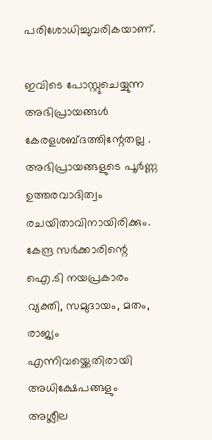പരിശോധിച്ചുവരികയാണ്.

ഇവിടെ പോസ്റ്റുചെയ്യുന്ന അഭിപ്രായങ്ങള്‍ കേരളശബ്‌ദത്തിന്റേതല്ല . അഭിപ്രായങ്ങളുടെ പൂര്‍ണ്ണ ഉത്തരവാദിത്വം രചയിതാവിനായിരിക്കും. കേന്ദ്ര സർക്കാരിന്റെ ഐ.ടി നയപ്രകാരം വ്യക്തി, സമുദായം, മതം, രാജ്യം എന്നിവയ്ക്കെതിരായി അധിക്ഷേപങ്ങളും അശ്ലീല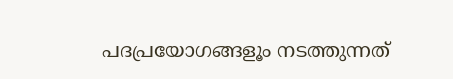പദപ്രയോഗങ്ങളൂം നടത്തുന്നത്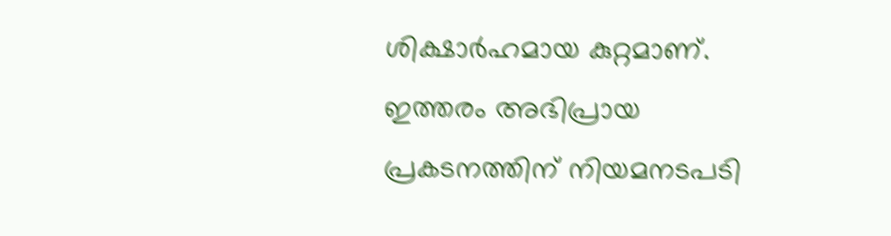ശിക്ഷാര്‍ഹമായ കുറ്റമാണ്. ഇത്തരം അഭിപ്രായ പ്രകടനത്തിന് നിയമനടപടി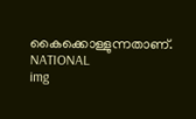കൈക്കൊള്ളുന്നതാണ്.
NATIONAL
img